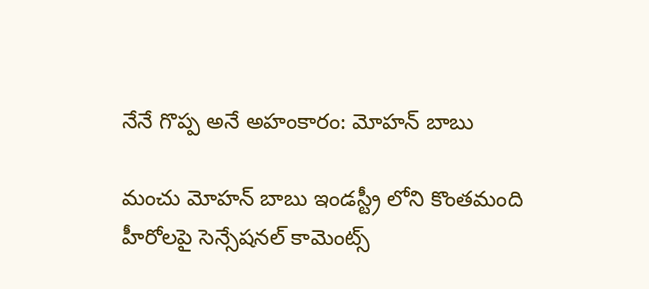నేనే గొప్ప అనే అహంకారం: మోహన్ బాబు

మంచు మోహన్ బాబు ఇండస్ట్రీ లోని కొంతమంది హీరోలపై సెన్సేషనల్ కామెంట్స్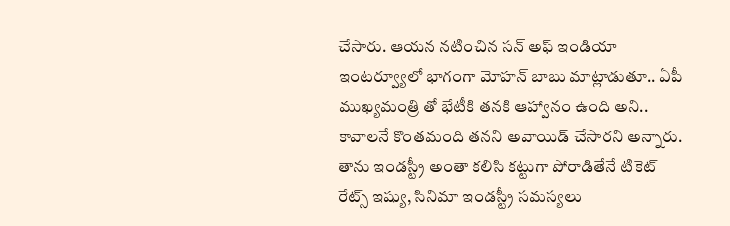చేసారు. ఆయన నటించిన సన్ అఫ్ ఇండియా ఇంటర్వ్యూలో భాగంగా మోహన్ బాబు మాట్లాడుతూ.. ఏపీ ముఖ్యమంత్రి తో భేటీకి తనకి ఆహ్వానం ఉంది అని.. కావాలనే కొంతమంది తనని అవాయిడ్ చేసారని అన్నారు. తాను ఇండస్ట్రీ అంతా కలిసి కట్టుగా పోరాడితేనే టికెట్ రేట్స్ ఇష్యు, సినిమా ఇండస్ట్రీ సమస్యలు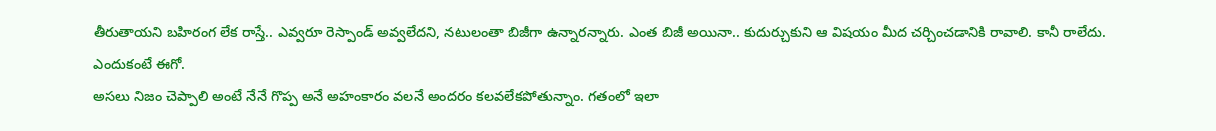తీరుతాయని బహిరంగ లేక రాస్తే.. ఎవ్వరూ రెస్పాండ్ అవ్వలేదని, నటులంతా బిజీగా ఉన్నారన్నారు. ఎంత బిజీ అయినా.. కుదుర్చుకుని ఆ విషయం మీద చర్చించడానికి రావాలి. కానీ రాలేదు. ఎందుకంటే ఈగో.
అసలు నిజం చెప్పాలి అంటే నేనే గొప్ప అనే అహంకారం వలనే అందరం కలవలేకపోతున్నాం. గతంలో ఇలా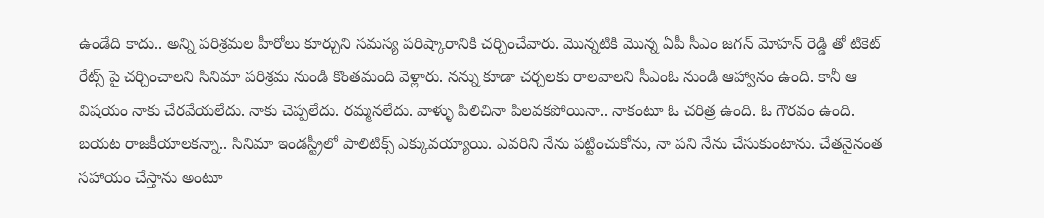ఉండేది కాదు.. అన్ని పరిశ్రమల హీరోలు కూర్చుని సమస్య పరిష్కారానికి చర్చించేవారు. మొన్నటికి మొన్న ఏపీ సీఎం జగన్ మోహన్ రెడ్డి తో టికెట్ రేట్స్ పై చర్చించాలని సినిమా పరిశ్రమ నుండి కొంతమంది వెళ్లారు. నన్ను కూడా చర్చలకు రాలవాలని సీఎంఓ నుండి ఆహ్వానం ఉంది. కానీ ఆ విషయం నాకు చేరవేయలేదు. నాకు చెప్పలేదు. రమ్మనలేదు. వాళ్ళు పిలిచినా పిలవకపోయినా.. నాకంటూ ఓ చరిత్ర ఉంది. ఓ గౌరవం ఉంది. బయట రాజకీయాలకన్నా.. సినిమా ఇండస్ట్రీలో పాలిటిక్స్ ఎక్కువయ్యాయి. ఎవరిని నేను పట్టించుకోను, నా పని నేను చేసుకుంటాను. చేతనైనంత సహాయం చేస్తాను అంటూ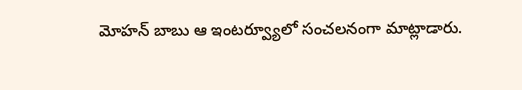మోహన్ బాబు ఆ ఇంటర్వ్యూలో సంచలనంగా మాట్లాడారు.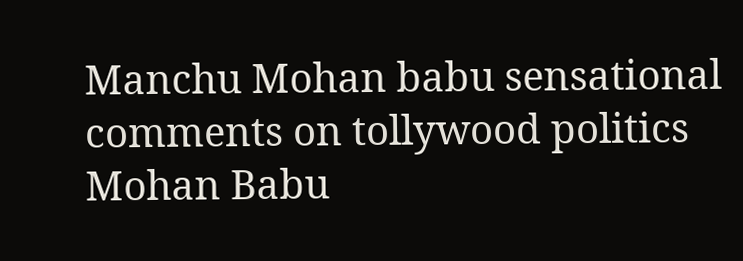Manchu Mohan babu sensational comments on tollywood politics
Mohan Babu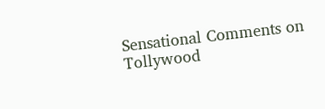Sensational Comments on Tollywood